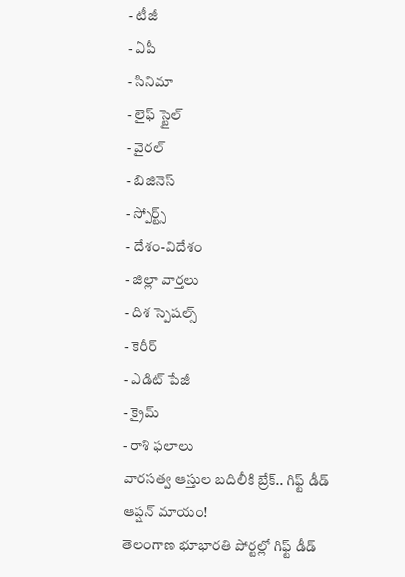- టీజీ
- ఏపీ
- సినిమా
- లైఫ్ స్టైల్
- వైరల్
- బిజినెస్
- స్పోర్ట్స్
- దేశం-విదేశం
- జిల్లా వార్తలు
- దిశ స్పెషల్స్
- కెరీర్
- ఎడిట్ పేజీ
- క్రైమ్
- రాశి ఫలాలు
వారసత్వ ఆస్తుల బదిలీకి బ్రేక్.. గిఫ్ట్ డీడ్ ఆప్షన్ మాయం!
తెలంగాణ భూభారతి పోర్టల్లో గిఫ్ట్ డీడ్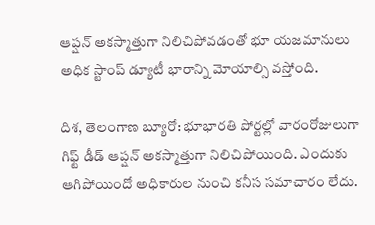ఆప్షన్ అకస్మాత్తుగా నిలిచిపోవడంతో భూ యజమానులు అధిక స్టాంప్ డ్యూటీ భారాన్ని మోయాల్సి వస్తోంది.

దిశ, తెలంగాణ బ్యూరో: భూభారతి పోర్టల్లో వారంరోజులుగా గిఫ్ట్ డీడ్ ఆప్షన్ అకస్మాత్తుగా నిలిచిపోయింది. ఎందుకు ఆగిపోయిందో అధికారుల నుంచి కనీస సమాచారం లేదు.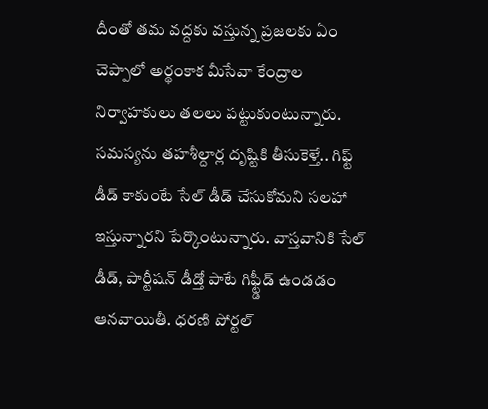దీంతో తమ వద్దకు వస్తున్న ప్రజలకు ఏం చెప్పాలో అర్థంకాక మీసేవా కేంద్రాల నిర్వాహకులు తలలు పట్టుకుంటున్నారు. సమస్యను తహశీల్దార్ల దృష్టికి తీసుకెళ్తే.. గిఫ్ట్ డీడ్ కాకుంటే సేల్ డీడ్ చేసుకోమని సలహా ఇస్తున్నారని పేర్కొంటున్నారు. వాస్తవానికి సేల్ డీడ్, పార్టీషన్ డీడ్తో పాటే గిఫ్ట్డీడ్ ఉండడం ఆనవాయితీ. ధరణి పోర్టల్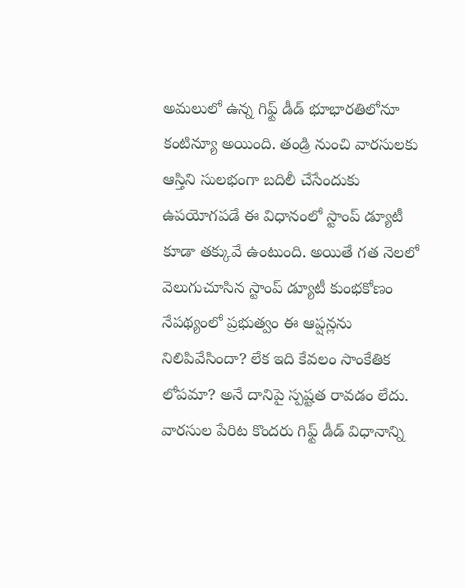అమలులో ఉన్న గిఫ్ట్ డీడ్ భూభారతిలోనూ కంటిన్యూ అయింది. తండ్రి నుంచి వారసులకు ఆస్తిని సులభంగా బదిలీ చేసేందుకు ఉపయోగపడే ఈ విధానంలో స్టాంప్ డ్యూటీ కూడా తక్కువే ఉంటుంది. అయితే గత నెలలో వెలుగుచూసిన స్టాంప్ డ్యూటీ కుంభకోణం నేపథ్యంలో ప్రభుత్వం ఈ ఆప్షన్లను నిలిపివేసిందా? లేక ఇది కేవలం సాంకేతిక లోపమా? అనే దానిపై స్పష్టత రావడం లేదు. వారసుల పేరిట కొందరు గిఫ్ట్ డీడ్ విధానాన్ని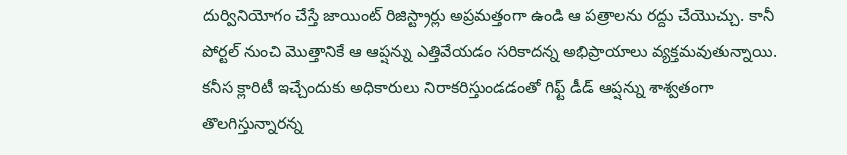దుర్వినియోగం చేస్తే జాయింట్ రిజిస్ట్రార్లు అప్రమత్తంగా ఉండి ఆ పత్రాలను రద్దు చేయొచ్చు. కానీ పోర్టల్ నుంచి మొత్తానికే ఆ ఆప్షన్ను ఎత్తివేయడం సరికాదన్న అభిప్రాయాలు వ్యక్తమవుతున్నాయి. కనీస క్లారిటీ ఇచ్చేందుకు అధికారులు నిరాకరిస్తుండడంతో గిఫ్ట్ డీడ్ ఆప్షన్ను శాశ్వతంగా తొలగిస్తున్నారన్న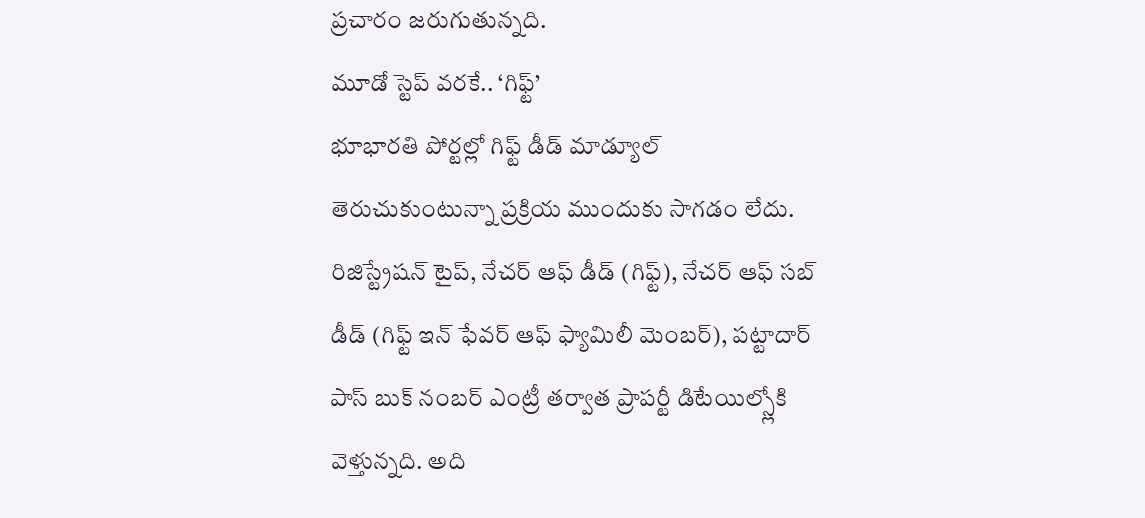ప్రచారం జరుగుతున్నది.
మూడో స్టెప్ వరకే.. ‘గిఫ్ట్’
భూభారతి పోర్టల్లో గిఫ్ట్ డీడ్ మాడ్యూల్ తెరుచుకుంటున్నా ప్రక్రియ ముందుకు సాగడం లేదు. రిజిస్ట్రేషన్ టైప్, నేచర్ ఆఫ్ డీడ్ (గిఫ్ట్), నేచర్ ఆఫ్ సబ్ డీడ్ (గిఫ్ట్ ఇన్ ఫేవర్ ఆఫ్ ఫ్యామిలీ మెంబర్), పట్టాదార్ పాస్ బుక్ నంబర్ ఎంట్రీ తర్వాత ప్రాపర్టీ డిటేయిల్స్లోకి వెళ్తున్నది. అది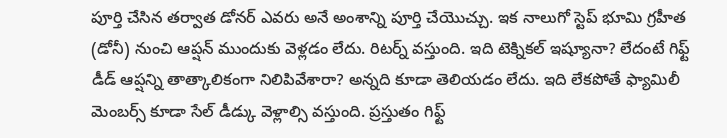పూర్తి చేసిన తర్వాత డోనర్ ఎవరు అనే అంశాన్ని పూర్తి చేయొచ్చు. ఇక నాలుగో స్టెప్ భూమి గ్రహీత (డోనీ) నుంచి ఆప్షన్ ముందుకు వెళ్లడం లేదు. రిటర్న్ వస్తుంది. ఇది టెక్నికల్ ఇష్యూనా? లేదంటే గిఫ్ట్ డీడ్ ఆప్షన్ని తాత్కాలికంగా నిలిపివేశారా? అన్నది కూడా తెలియడం లేదు. ఇది లేకపోతే ఫ్యామిలీ మెంబర్స్ కూడా సేల్ డీడ్కు వెళ్లాల్సి వస్తుంది. ప్రస్తుతం గిఫ్ట్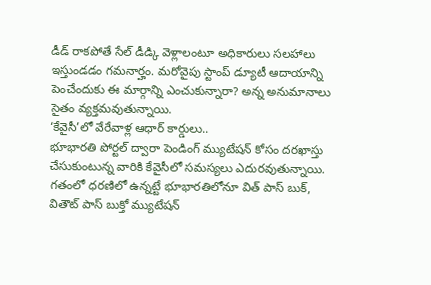డీడ్ రాకపోతే సేల్ డీడ్కి వెళ్లాలంటూ అధికారులు సలహాలు ఇస్తుండడం గమనార్హం. మరోవైపు స్టాంప్ డ్యూటీ ఆదాయాన్ని పెంచేందుకు ఈ మార్గాన్ని ఎంచుకున్నారా? అన్న అనుమానాలు సైతం వ్యక్తమవుతున్నాయి.
‘కేవైసీ’లో వేరేవాళ్ల ఆధార్ కార్డులు..
భూభారతి పోర్టల్ ద్వారా పెండింగ్ మ్యుటేషన్ కోసం దరఖాస్తు చేసుకుంటున్న వారికి కేవైసీలో సమస్యలు ఎదురవుతున్నాయి. గతంలో ధరణిలో ఉన్నట్టే భూభారతిలోనూ విత్ పాస్ బుక్, వితౌట్ పాస్ బుక్తో మ్యుటేషన్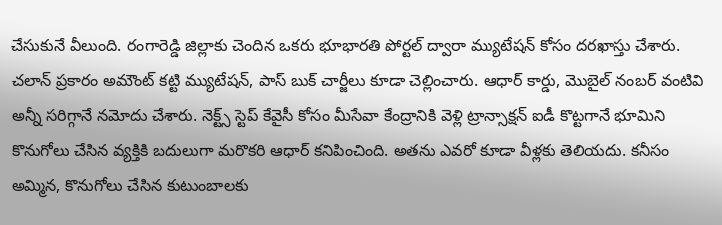చేసుకునే వీలుంది. రంగారెడ్డి జిల్లాకు చెందిన ఒకరు భూభారతి పోర్టల్ ద్వారా మ్యుటేషన్ కోసం దరఖాస్తు చేశారు. చలాన్ ప్రకారం అమౌంట్ కట్టి మ్యుటేషన్, పాస్ బుక్ చార్జీలు కూడా చెల్లించారు. ఆధార్ కార్డు, మొబైల్ నంబర్ వంటివి అన్నీ సరిగ్గానే నమోదు చేశారు. నెక్ట్స్ స్టెప్ కేవైసీ కోసం మీసేవా కేంద్రానికి వెళ్లి ట్రాన్సాక్షన్ ఐడీ కొట్టగానే భూమిని కొనుగోలు చేసిన వ్యక్తికి బదులుగా మరొకరి ఆధార్ కనిపించింది. అతను ఎవరో కూడా వీళ్లకు తెలియదు. కనీసం అమ్మిన, కొనుగోలు చేసిన కుటుంబాలకు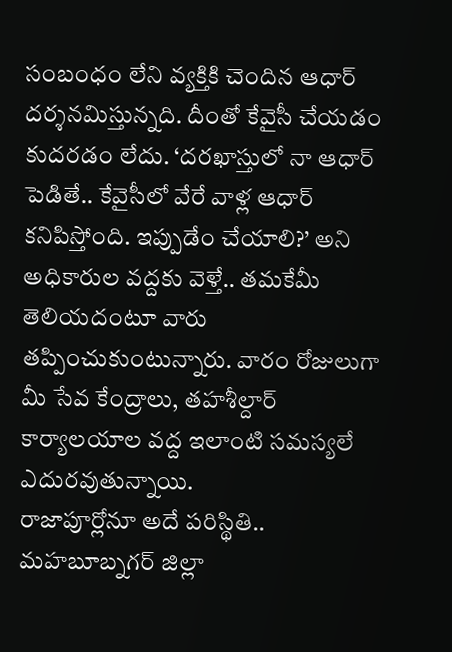సంబంధం లేని వ్యక్తికి చెందిన ఆధార్ దర్శనమిస్తున్నది. దీంతో కేవైసీ చేయడం కుదరడం లేదు. ‘దరఖాస్తులో నా ఆధార్ పెడితే.. కేవైసీలో వేరే వాళ్ల ఆధార్ కనిపిస్తోంది. ఇప్పుడేం చేయాలి?’ అని అధికారుల వద్దకు వెళ్తే.. తమకేమీ తెలియదంటూ వారు తప్పించుకుంటున్నారు. వారం రోజులుగా మీ సేవ కేంద్రాలు, తహశీల్దార్ కార్యాలయాల వద్ద ఇలాంటి సమస్యలే ఎదురవుతున్నాయి.
రాజాపూర్లోనూ అదే పరిస్థితి..
మహబూబ్నగర్ జిల్లా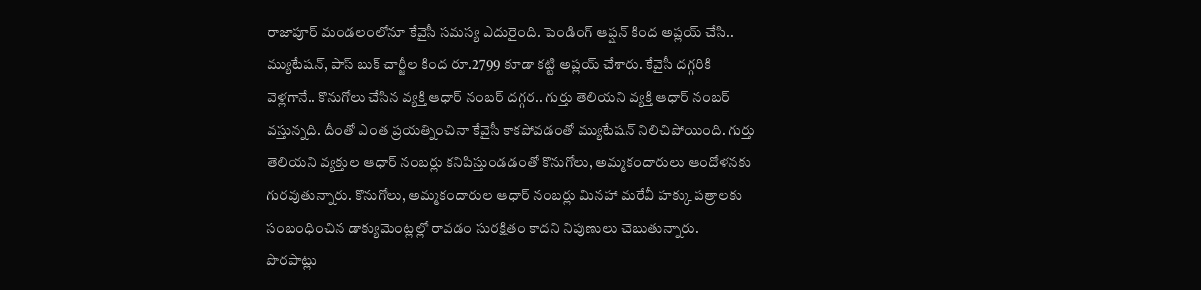రాజాపూర్ మండలంలోనూ కేవైసీ సమస్య ఎదురైంది. పెండింగ్ ఆప్షన్ కింద అప్లయ్ చేసి.. మ్యుటేషన్, పాస్ బుక్ చార్జీల కింద రూ.2799 కూడా కట్టి అప్లయ్ చేశారు. కేవైసీ దగ్గరికి వెళ్లగానే.. కొనుగోలు చేసిన వ్యక్తి ఆధార్ నంబర్ దగ్గర.. గుర్తు తెలియని వ్యక్తి ఆధార్ నంబర్ వస్తున్నది. దీంతో ఎంత ప్రయత్నించినా కేవైసీ కాకపోవడంతో మ్యుటేషన్ నిలిచిపోయింది. గుర్తు తెలియని వ్యక్తుల ఆధార్ నంబర్లు కనిపిస్తుండడంతో కొనుగోలు, అమ్మకందారులు ఆందోళనకు గురవుతున్నారు. కొనుగోలు, అమ్మకందారుల ఆధార్ నంబర్లు మినహా మరేవీ హక్కు పత్రాలకు సంబంధించిన డాక్యుమెంట్లల్లో రావడం సురక్షితం కాదని నిపుణులు చెబుతున్నారు.
పొరపాట్లు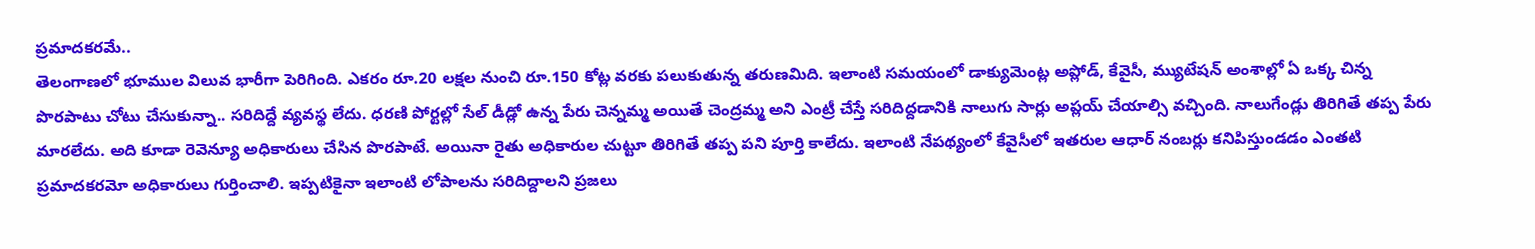ప్రమాదకరమే..
తెలంగాణలో భూముల విలువ భారీగా పెరిగింది. ఎకరం రూ.20 లక్షల నుంచి రూ.150 కోట్ల వరకు పలుకుతున్న తరుణమిది. ఇలాంటి సమయంలో డాక్యుమెంట్ల అప్లోడ్, కేవైసీ, మ్యుటేషన్ అంశాల్లో ఏ ఒక్క చిన్న పొరపాటు చోటు చేసుకున్నా.. సరిదిద్దే వ్యవస్థ లేదు. ధరణి పోర్టల్లో సేల్ డీడ్లో ఉన్న పేరు చెన్నమ్మ అయితే చెంద్రమ్మ అని ఎంట్రీ చేస్తే సరిదిద్దడానికి నాలుగు సార్లు అప్లయ్ చేయాల్సి వచ్చింది. నాలుగేండ్లు తిరిగితే తప్ప పేరు మారలేదు. అది కూడా రెవెన్యూ అధికారులు చేసిన పొరపాటే. అయినా రైతు అధికారుల చుట్టూ తిరిగితే తప్ప పని పూర్తి కాలేదు. ఇలాంటి నేపథ్యంలో కేవైసీలో ఇతరుల ఆధార్ నంబర్లు కనిపిస్తుండడం ఎంతటి ప్రమాదకరమో అధికారులు గుర్తించాలి. ఇప్పటికైనా ఇలాంటి లోపాలను సరిదిద్దాలని ప్రజలు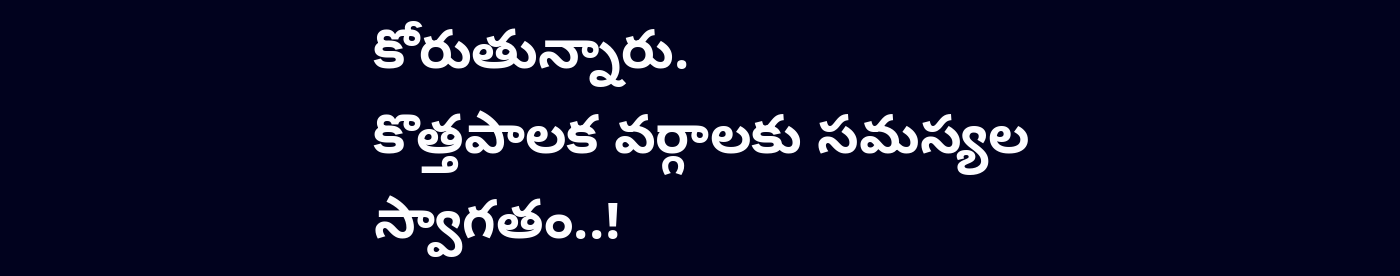కోరుతున్నారు.
కొత్తపాలక వర్గాలకు సమస్యల స్వాగతం..!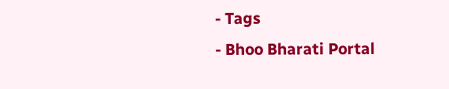- Tags
- Bhoo Bharati Portal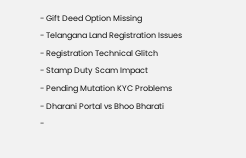- Gift Deed Option Missing
- Telangana Land Registration Issues
- Registration Technical Glitch
- Stamp Duty Scam Impact
- Pending Mutation KYC Problems
- Dharani Portal vs Bhoo Bharati
-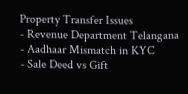Property Transfer Issues
- Revenue Department Telangana
- Aadhaar Mismatch in KYC
- Sale Deed vs Gift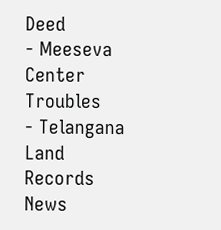Deed
- Meeseva Center Troubles
- Telangana Land Records News